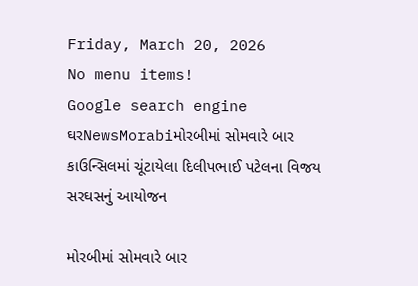Friday, March 20, 2026
No menu items!
Google search engine
ઘરNewsMorabiમોરબીમાં સોમવારે બાર કાઉન્સિલમાં ચૂંટાયેલા દિલીપભાઈ પટેલના વિજય સરઘસનું આયોજન

મોરબીમાં સોમવારે બાર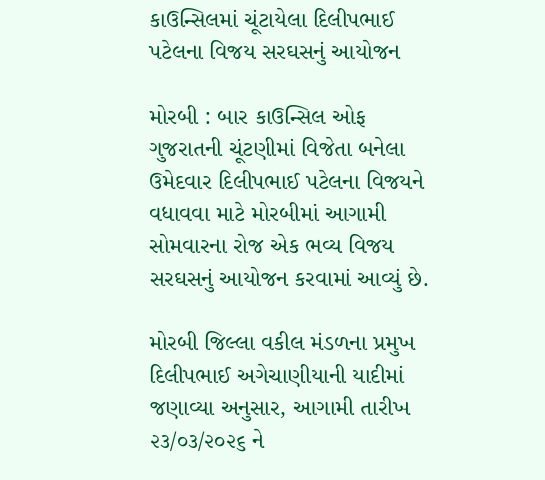કાઉન્સિલમાં ચૂંટાયેલા દિલીપભાઈ પટેલના વિજય સરઘસનું આયોજન

મોરબી : બાર કાઉન્સિલ ઓફ ગુજરાતની ચૂંટણીમાં વિજેતા બનેલા ઉમેદવાર દિલીપભાઈ પટેલના વિજયને વધાવવા માટે મોરબીમાં આગામી સોમવારના રોજ એક ભવ્ય વિજય સરઘસનું આયોજન કરવામાં આવ્યું છે.

મોરબી જિલ્લા વકીલ મંડળના પ્રમુખ દિલીપભાઈ અગેચાણીયાની યાદીમાં જણાવ્યા અનુસાર, આગામી તારીખ ૨૩/૦૩/૨૦૨૬ ને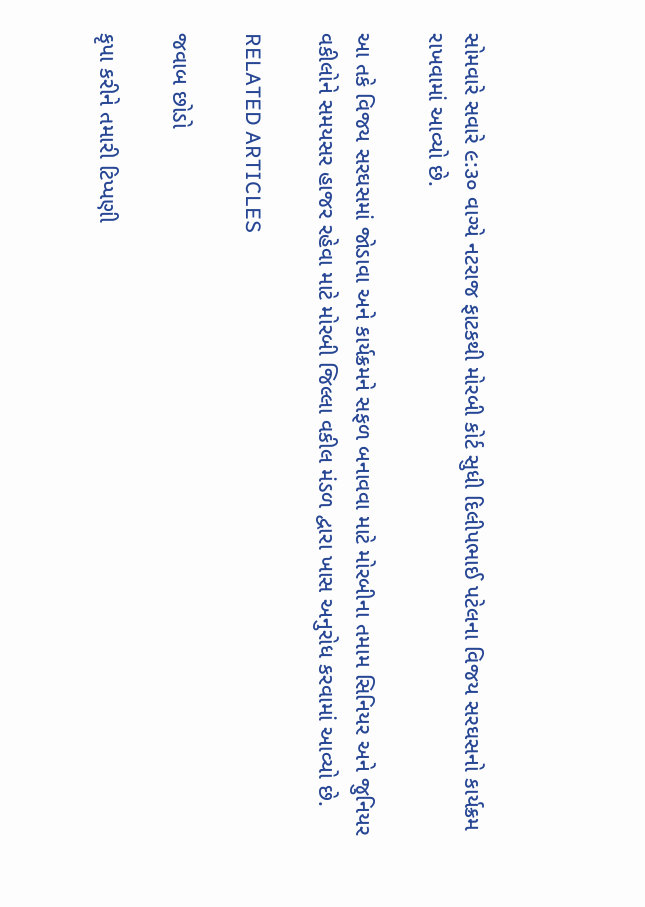સોમવારે સવારે ૯:૩૦ વાગ્યે નટરાજ ફાટકથી મોરબી કોર્ટ સુધી દિલીપભાઈ પટેલના વિજય સરઘસનો કાર્યક્રમ રાખવામાં આવ્યો છે.

આ તકે વિજય સરઘસમાં જોડાવા અને કાર્યક્રમને સફળ બનાવવા માટે મોરબીના તમામ સિનિયર અને જુનિયર વકીલોને સમયસર હાજર રહેવા માટે મોરબી જિલ્લા વકીલ મંડળ દ્વારા ખાસ અનુરોધ કરવામાં આવ્યો છે.

RELATED ARTICLES

જવાબ છોડો

કૃપા કરીને તમારી ટિપ્પણી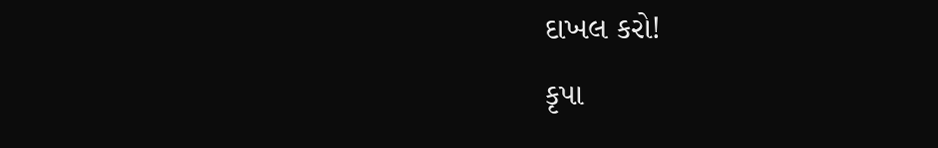દાખલ કરો!
કૃપા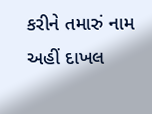કરીને તમારું નામ અહીં દાખલ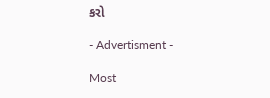કરો

- Advertisment -

Most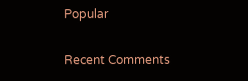Popular

Recent Comments